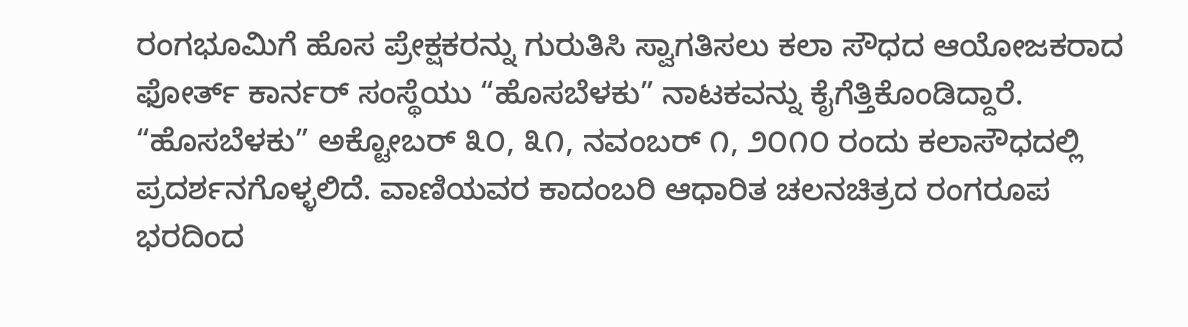ರಂಗಭೂಮಿಗೆ ಹೊಸ ಪ್ರೇಕ್ಷಕರನ್ನು ಗುರುತಿಸಿ ಸ್ವಾಗತಿಸಲು ಕಲಾ ಸೌಧದ ಆಯೋಜಕರಾದ ಫೋರ್ತ್ ಕಾರ್ನರ್ ಸಂಸ್ಥೆಯು “ಹೊಸಬೆಳಕು” ನಾಟಕವನ್ನು ಕೈಗೆತ್ತಿಕೊಂಡಿದ್ದಾರೆ. “ಹೊಸಬೆಳಕು” ಅಕ್ಟೋಬರ್ ೩೦, ೩೧, ನವಂಬರ್ ೧, ೨೦೧೦ ರಂದು ಕಲಾಸೌಧದಲ್ಲಿ ಪ್ರದರ್ಶನಗೊಳ್ಳಲಿದೆ. ವಾಣಿಯವರ ಕಾದಂಬರಿ ಆಧಾರಿತ ಚಲನಚಿತ್ರದ ರಂಗರೂಪ ಭರದಿಂದ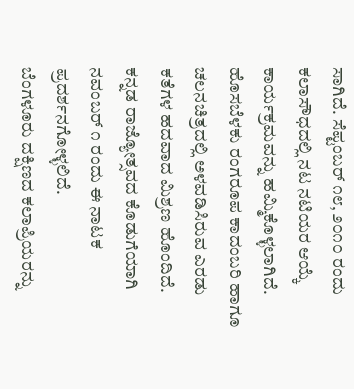ಸಾಗಿದೆ. ಸೆಪ್ಟಂಬರ್ ೧೮, ೨೦೧೦ ರಂದು ಕಲಾಸೌಧದಲ್ಲಿ ನಟ ನಟಿಯರ ಆಯ್ಕೆ ಕಾರ್ಯಕ್ರಮವನ್ನು ಹಮ್ಮಿಕೊಳ್ಳಲಾಗಿದೆ.
ಹೊಸಬೆಳಕು ರಂಗರೂಪ ಕಾದಂಬರಿ ಹಾಗೂ ಚಲನಚಿತ್ರದಲ್ಲಿ ಅಳವಡಿಸಿರುವ ಎರಡು ಕತೆಗಳ ಹದವಾದ ಮಿಶ್ರಣ ಹೊಂದಿದೆ. ಕನ್ನಡ ರಾಜ್ಯೋತ್ಸವದ ಕೊಡುಗೆಯಾಗಿ ನವಂಬರ್ ೧ ರಂದು ಈ ನಾಟಕ ಪ್ರದರ್ಶನಗೋಳ್ಳಲಿದೆ.
ಬೆಂಗಳೂರು ದಕ್ಷಿಣದ ಕಲಾಪ್ರಿಯರನ್ನು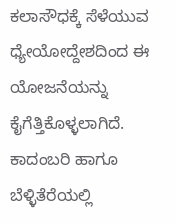ಕಲಾಸೌಧಕ್ಕೆ ಸೆಳೆಯುವ ಧ್ಯೇಯೋದ್ದೇಶದಿಂದ ಈ ಯೋಜನೆಯನ್ನು ಕೈಗೆತ್ತಿಕೊಳ್ಳಲಾಗಿದೆ. ಕಾದಂಬರಿ ಹಾಗೂ ಬೆಳ್ಳಿತೆರೆಯಲ್ಲಿ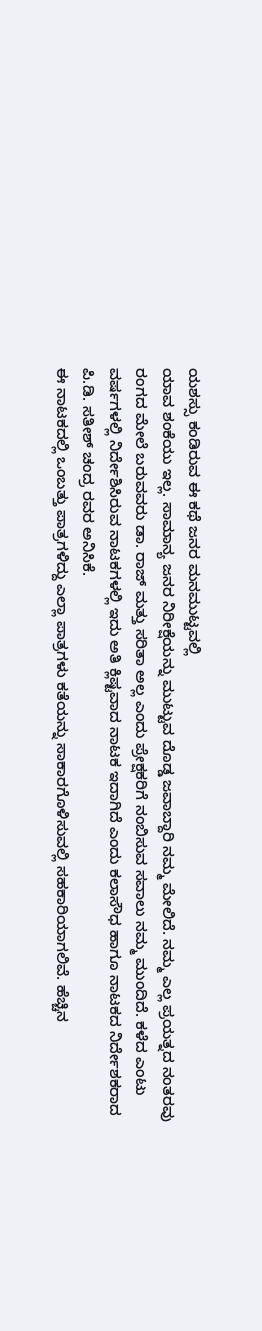ಯಶಸ್ಸು ಕಂಡಿರುವ ಈ ಕಥೆ ಜನರ ಮನಮುಟ್ಟವಲ್ಲಿ
ಯಾವ ಶಂಕೆಯು ಇಲ್ಲ. ಸಾಮಾನ್ಯ ಜನರ ನಿರೀಕ್ಷೆಯನ್ನು ಮುಟ್ಟುವ ದೊಡ್ಡ ಜವಾಬ್ದಾರಿ ನಮ್ಮ ಮೇಲಿದೆ. ನಮ್ಮ ಎಲ್ಲ ಪ್ರಯತ್ನದ ನಂತರವು ರಂಗದ ಮೇಲೆ ಬರುವವರು ಡಾ. ರಾಜ್ ಮತ್ತು ಸರಿತಾ ಅಲ್ಲ ಎಂದು ಪ್ರೇಕ್ಷಕರಿಗೆ ನಂಬಿಸುವ ಸವಾಲು ನಮ್ಮ ಮುಂದಿದೆ. ಕಳೆದ ಎಂಟು ವರ್ಷಗಳಲ್ಲಿ ನಿರ್ದೇಶಿಸಿರುವ ನಾಟಕಗಳಲ್ಲಿ ಇದು ಅತಿ ಕ್ಲಿಷ್ಟವಾದ ನಾಟಕ ಇದಾಗಿದೆ ಎಂದು ಕಲಾಸೌಧ ಹಾಗೂ ನಾಟಕದ ನಿರ್ದೇಶಕರಾದ ಪಿ.ಡಿ. ಸತೀಶ್ ಚಂದ್ರ ರವರ ಅನಿಸಿಕೆ.
ಈ ನಾಟಕದಲ್ಲಿ ಒಂಬತ್ತು ಪಾತ್ರಗಳಿದ್ದು ಎಲ್ಲಾ ಪಾತ್ರಗಳು ಕತೆಯನ್ನು ಸಾಕಾರಗೊಳಿಸುವಲ್ಲಿ ಸಹಕಾರಿಯಾಗಲಿವೆ. ಹೆಚ್ಚಿನ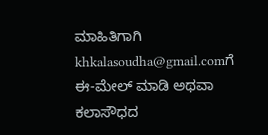ಮಾಹಿತಿಗಾಗಿ khkalasoudha@gmail.comಗೆ ಈ-ಮೇಲ್ ಮಾಡಿ ಅಥವಾ ಕಲಾಸೌಧದ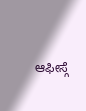ಆಫೀಸ್ಗೆ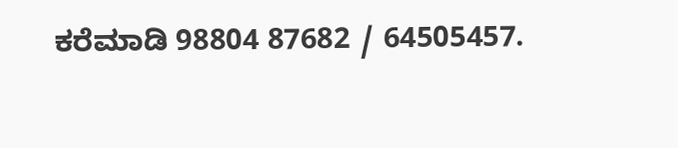ಕರೆಮಾಡಿ 98804 87682 / 64505457.